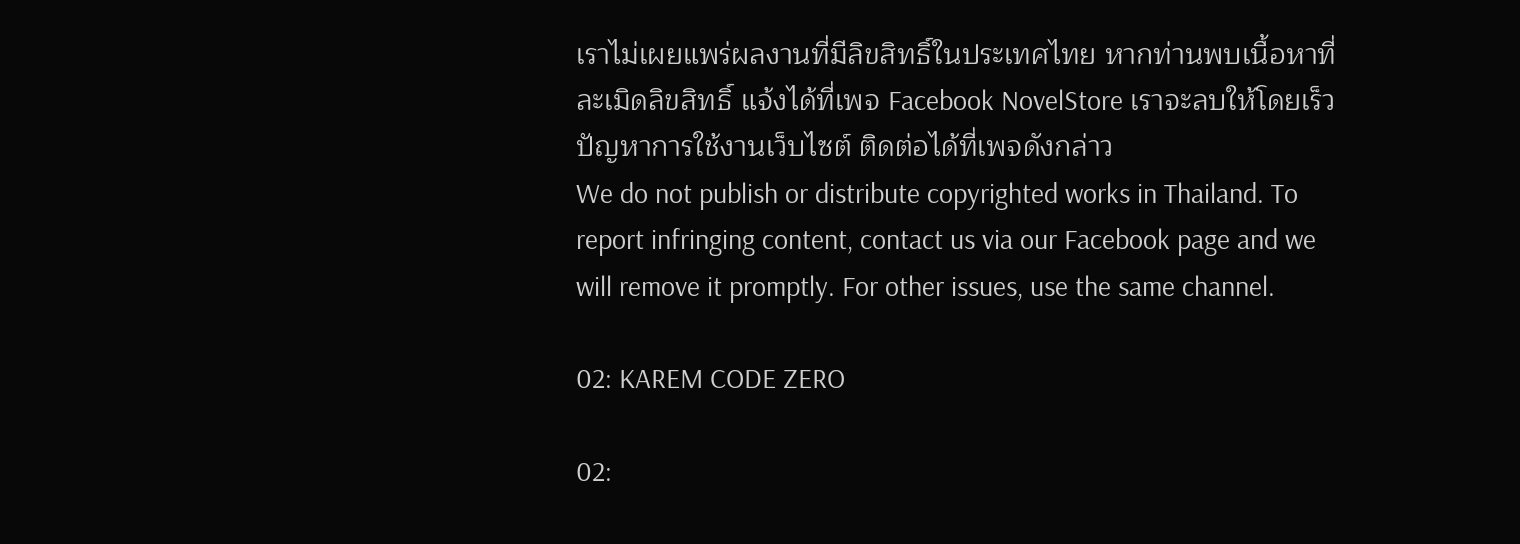เราไม่เผยแพร่ผลงานที่มีลิขสิทธิ์ในประเทศไทย หากท่านพบเนื้อหาที่ละเมิดลิขสิทธิ์ แจ้งได้ที่เพจ Facebook NovelStore เราจะลบให้โดยเร็ว
ปัญหาการใช้งานเว็บไซต์ ติดต่อได้ที่เพจดังกล่าว
We do not publish or distribute copyrighted works in Thailand. To report infringing content, contact us via our Facebook page and we will remove it promptly. For other issues, use the same channel.

02: KAREM CODE ZERO

02: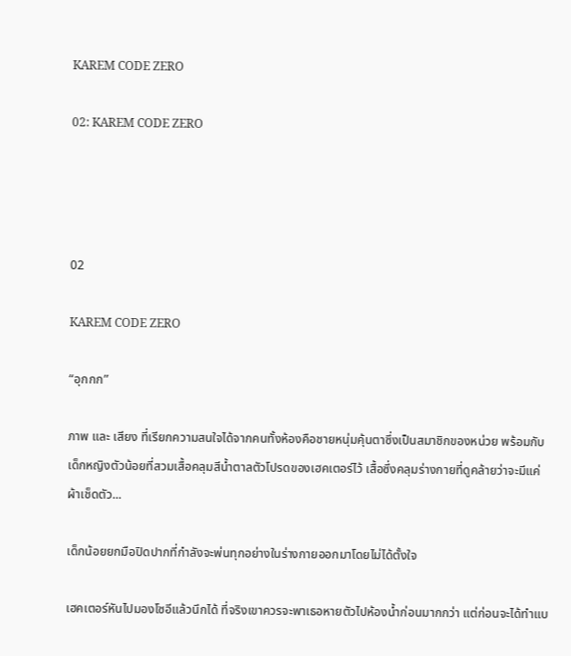KAREM CODE ZERO

02: KAREM CODE ZERO




02

KAREM CODE ZERO

“อุกกก”

ภาพ และ เสียง ที่เรียกความสนใจได้จากคนทั้งห้องคือชายหนุ่มคุ้นตาซึ่งเป็นสมาชิกของหน่วย พร้อมกับเด็กหญิงตัวน้อยที่สวมเสื้อคลุมสีน้ำตาลตัวโปรดของเฮคเตอร์ไว้ เสื้อซึ่งคลุมร่างกายที่ดูคล้ายว่าจะมีแค่ผ้าเช็ดตัว...

เด็กน้อยยกมือปิดปากที่กำลังจะพ่นทุกอย่างในร่างกายออกมาโดยไม่ได้ตั้งใจ

เฮคเตอร์หันไปมองโซอีแล้วนึกได้ ที่จริงเขาควรจะพาเธอหายตัวไปห้องน้ำก่อนมากกว่า แต่ก่อนจะได้ทำแบ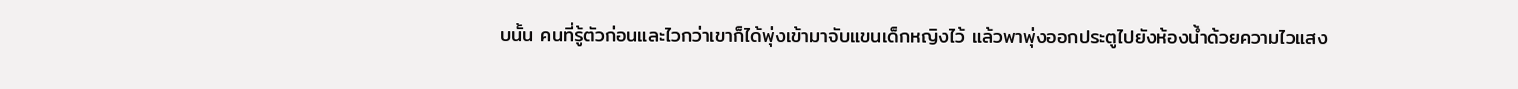บนั้น คนที่รู้ตัวก่อนและไวกว่าเขาก็ได้พุ่งเข้ามาจับแขนเด็กหญิงไว้ แล้วพาพุ่งออกประตูไปยังห้องน้ำด้วยความไวแสง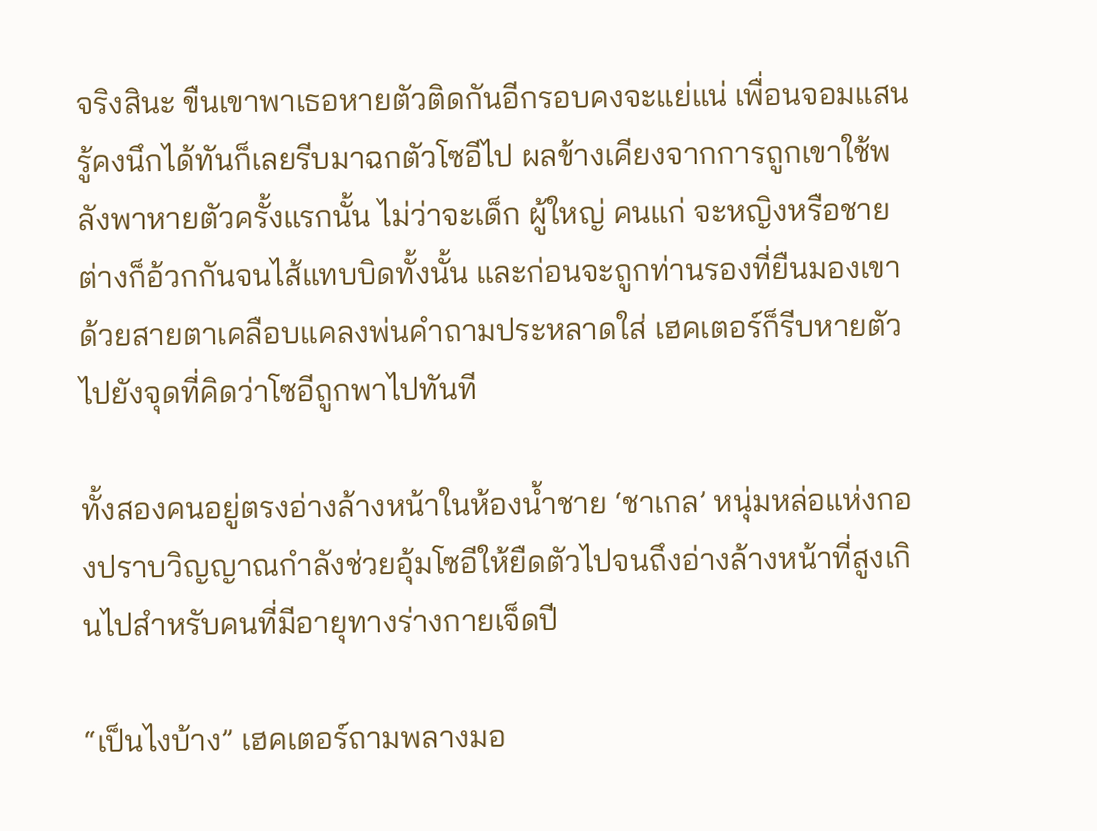จริงสินะ ขืนเขาพาเธอหายตัวติดกันอีกรอบคงจะแย่แน่ เพื่อนจอมแสนรู้คงนึกได้ทันก็เลยรีบมาฉกตัวโซอีไป ผลข้างเคียงจากการถูกเขาใช้พลังพาหายตัวครั้งแรกนั้น ไม่ว่าจะเด็ก ผู้ใหญ่ คนแก่ จะหญิงหรือชาย ต่างก็อ้วกกันจนไส้แทบบิดทั้งนั้น และก่อนจะถูกท่านรองที่ยืนมองเขาด้วยสายตาเคลือบแคลงพ่นคำถามประหลาดใส่ เฮคเตอร์ก็รีบหายตัวไปยังจุดที่คิดว่าโซอีถูกพาไปทันที

ทั้งสองคนอยู่ตรงอ่างล้างหน้าในห้องน้ำชาย ‘ชาเกล’ หนุ่มหล่อแห่งกองปราบวิญญาณกำลังช่วยอุ้มโซอีให้ยืดตัวไปจนถึงอ่างล้างหน้าที่สูงเกินไปสำหรับคนที่มีอายุทางร่างกายเจ็ดปี

“เป็นไงบ้าง” เฮคเตอร์ถามพลางมอ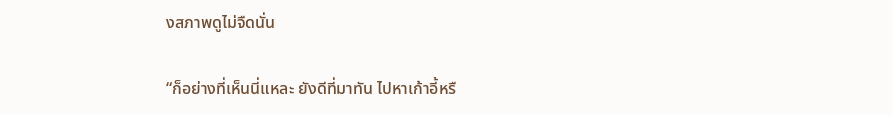งสภาพดูไม่จืดนั่น

“ก็อย่างที่เห็นนี่แหละ ยังดีที่มาทัน ไปหาเก้าอี้หรื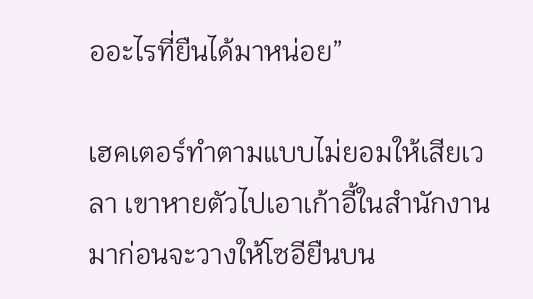ออะไรที่ยืนได้มาหน่อย”

เฮคเตอร์ทำตามแบบไม่ยอมให้เสียเวลา เขาหายตัวไปเอาเก้าอี้ในสำนักงานมาก่อนจะวางให้โซอียืนบน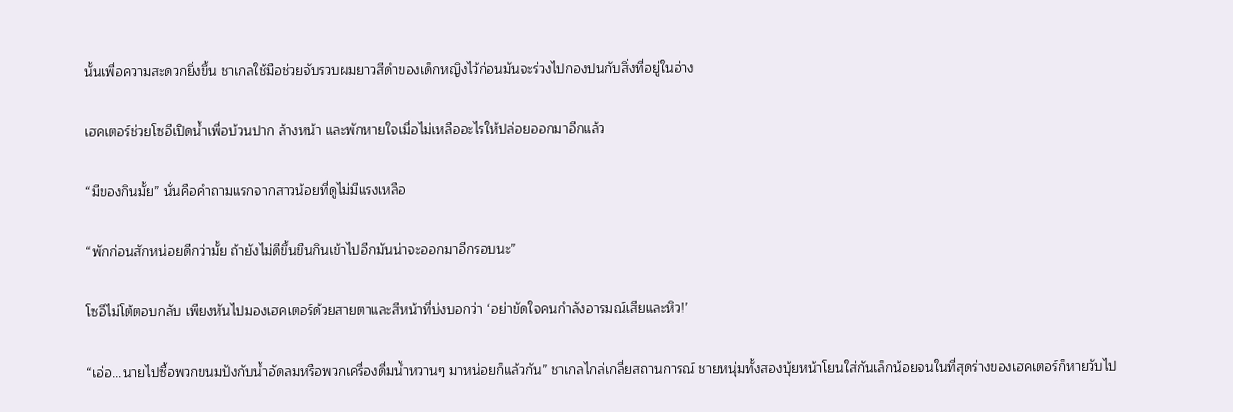นั้นเพื่อความสะดวกยิ่งขึ้น ชาเกลใช้มือช่วยจับรวบผมยาวสีดำของเด็กหญิงไว้ก่อนมันจะร่วงไปกองปนกับสิ่งที่อยู่ในอ่าง

เฮคเตอร์ช่วยโซอีเปิดน้ำเพื่อบ้วนปาก ล้างหน้า และพักหายใจเมื่อไม่เหลืออะไรให้ปล่อยออกมาอีกแล้ว

“มีของกินมั้ย” นั่นคือคำถามแรกจากสาวน้อยที่ดูไม่มีแรงเหลือ

“พักก่อนสักหน่อยดีกว่ามั้ย ถ้ายังไม่ดีขึ้นขืนกินเข้าไปอีกมันน่าจะออกมาอีกรอบนะ”

โซอีไม่โต้ตอบกลับ เพียงหันไปมองเฮคเตอร์ด้วยสายตาและสีหน้าที่บ่งบอกว่า ‘อย่าขัดใจคนกำลังอารมณ์เสียและหิว!’

“เอ่อ...นายไปซื้อพวกขนมปังกับน้ำอัดลมหรือพวกเครื่องดื่มน้ำหวานๆ มาหน่อยก็แล้วกัน” ชาเกลไกล่เกลี่ยสถานการณ์ ชายหนุ่มทั้งสองบุ้ยหน้าโยนใส่กันเล็กน้อยจนในที่สุดร่างของเฮคเตอร์ก็หายวับไป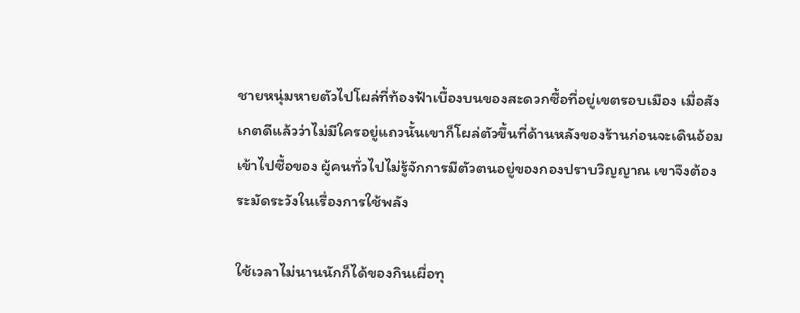ชายหนุ่มหายตัวไปโผล่ที่ท้องฟ้าเบื้องบนของสะดวกซื้อที่อยู่เขตรอบเมือง เมื่อสังเกตดีแล้วว่าไม่มีใครอยู่แถวนั้นเขาก็โผล่ตัวขึ้นที่ด้านหลังของร้านก่อนจะเดินอ้อมเข้าไปซื้อของ ผู้คนทั่วไปไม่รู้จักการมีตัวตนอยู่ของกองปราบวิญญาณ เขาจึงต้องระมัดระวังในเรื่องการใช้พลัง

ใช้เวลาไม่นานนักก็ได้ของกินเผื่อทุ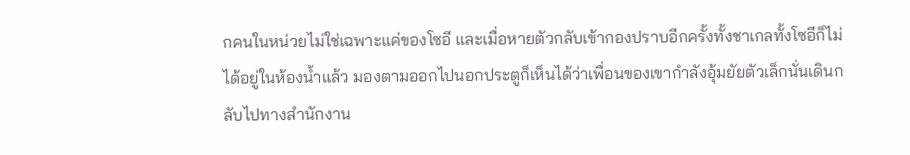กคนในหน่วยไม่ใช่เฉพาะแค่ของโซอี และเมื่อหายตัวกลับเข้ากองปราบอีกครั้งทั้งชาเกลทั้งโซอีก็ไม่ได้อยู่ในห้องน้ำแล้ว มองตามออกไปนอกประตูก็เห็นได้ว่าเพื่อนของเขากำลังอุ้มยัยตัวเล็กนั่นเดินกลับไปทางสำนักงาน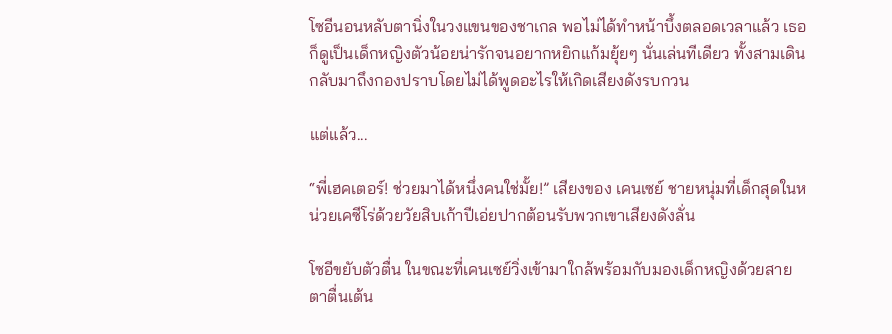โซอีนอนหลับตานิ่งในวงแขนของชาเกล พอไม่ได้ทำหน้าบึ้งตลอดเวลาแล้ว เธอก็ดูเป็นเด็กหญิงตัวน้อยน่ารักจนอยากหยิกแก้มยุ้ยๆ นั่นเล่นทีเดียว ทั้งสามเดินกลับมาถึงกองปราบโดยไม่ได้พูดอะไรให้เกิดเสียงดังรบกวน

แต่แล้ว...

“พี่เฮคเตอร์! ช่วยมาได้หนึ่งคนใช่มั้ย!” เสียงของ เคนเซย์ ชายหนุ่มที่เด็กสุดในหน่วยเคซีโร่ด้วยวัยสิบเก้าปีเอ่ยปากต้อนรับพวกเขาเสียงดังลั่น

โซอีขยับตัวตื่น ในขณะที่เคนเซย์วิ่งเข้ามาใกล้พร้อมกับมองเด็กหญิงด้วยสายตาตื่นเต้น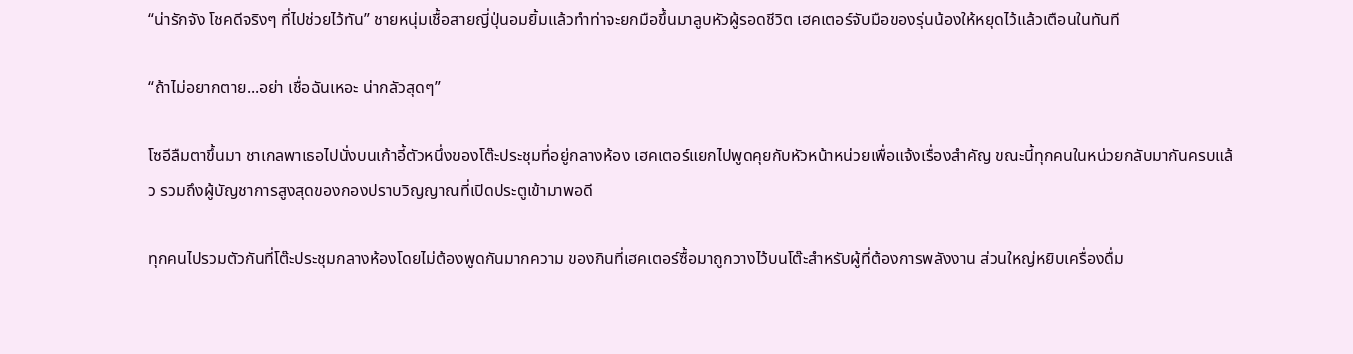“น่ารักจัง โชคดีจริงๆ ที่ไปช่วยไว้ทัน” ชายหนุ่มเชื้อสายญี่ปุ่นอมยิ้มแล้วทำท่าจะยกมือขึ้นมาลูบหัวผู้รอดชีวิต เฮคเตอร์จับมือของรุ่นน้องให้หยุดไว้แล้วเตือนในทันที

“ถ้าไม่อยากตาย...อย่า เชื่อฉันเหอะ น่ากลัวสุดๆ”

โซอีลืมตาขึ้นมา ชาเกลพาเธอไปนั่งบนเก้าอี้ตัวหนึ่งของโต๊ะประชุมที่อยู่กลางห้อง เฮคเตอร์แยกไปพูดคุยกับหัวหน้าหน่วยเพื่อแจ้งเรื่องสำคัญ ขณะนี้ทุกคนในหน่วยกลับมากันครบแล้ว รวมถึงผู้บัญชาการสูงสุดของกองปราบวิญญาณที่เปิดประตูเข้ามาพอดี

ทุกคนไปรวมตัวกันที่โต๊ะประชุมกลางห้องโดยไม่ต้องพูดกันมากความ ของกินที่เฮคเตอร์ซื้อมาถูกวางไว้บนโต๊ะสำหรับผู้ที่ต้องการพลังงาน ส่วนใหญ่หยิบเครื่องดื่ม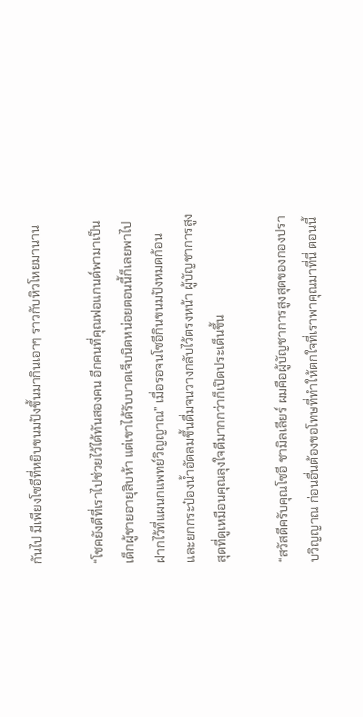กันไป มีเพียงโซอีที่หยิบขนมปังขึ้นมากินเอาๆ ราวกับหิวโหยมานาน

“โชคยังดีที่เราไปช่วยไว้ได้ทันสองคน อีกคนที่คุณฟอแกนด์พามาเป็นเด็กผู้ชายอายุสิบห้า แต่เขาได้รับบาดเจ็บนิดหน่อยตอนนี้ก็เลยพาไปฝากไว้ที่แผนกแพทย์วิญญาณ” เมื่อรอจนโซอีกินขนมปังหมดก้อนและยกกระป๋องน้ำอัดลมขึ้นดื่มจนวางกลับไว้ตรงหน้า ผู้บัญชาการสูงสุดที่ดูเหมือนคุณลุงใจดีมากกว่าก็เปิดประเด็นขึ้น

“สวัสดีครับคุณโซอี ชามิลเลียร์ ผมคือผู้บัญชาการสูงสุดของกองปราบวิญญาณ ก่อนอื่นต้องขอโทษที่ทำให้ตกใจที่เราพาคุณมาที่นี่ ตอนนี้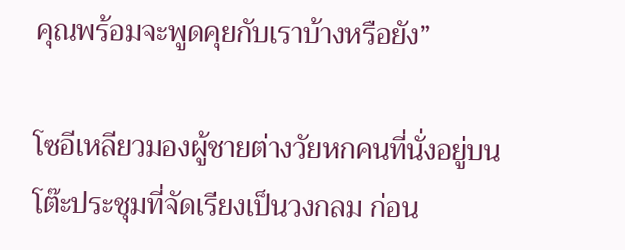คุณพร้อมจะพูดคุยกับเราบ้างหรือยัง”

โซอีเหลียวมองผู้ชายต่างวัยหกคนที่นั่งอยู่บนโต๊ะประชุมที่จัดเรียงเป็นวงกลม ก่อน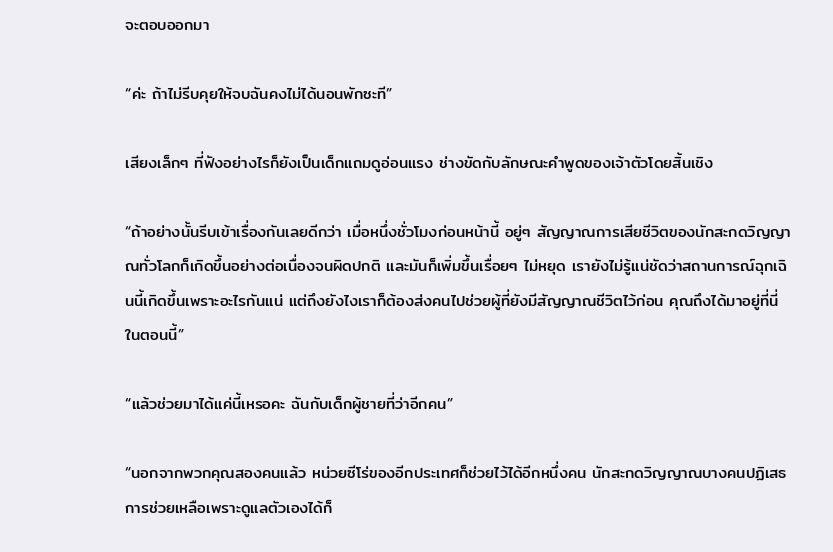จะตอบออกมา

“ค่ะ ถ้าไม่รีบคุยให้จบฉันคงไม่ได้นอนพักซะที”

เสียงเล็กๆ ที่ฟังอย่างไรก็ยังเป็นเด็กแถมดูอ่อนแรง ช่างขัดกับลักษณะคำพูดของเจ้าตัวโดยสิ้นเชิง

“ถ้าอย่างนั้นรีบเข้าเรื่องกันเลยดีกว่า เมื่อหนึ่งชั่วโมงก่อนหน้านี้ อยู่ๆ สัญญาณการเสียชีวิตของนักสะกดวิญญาณทั่วโลกก็เกิดขึ้นอย่างต่อเนื่องจนผิดปกติ และมันก็เพิ่มขึ้นเรื่อยๆ ไม่หยุด เรายังไม่รู้แน่ชัดว่าสถานการณ์ฉุกเฉินนี้เกิดขึ้นเพราะอะไรกันแน่ แต่ถึงยังไงเราก็ต้องส่งคนไปช่วยผู้ที่ยังมีสัญญาณชีวิตไว้ก่อน คุณถึงได้มาอยู่ที่นี่ในตอนนี้”

“แล้วช่วยมาได้แค่นี้เหรอคะ ฉันกับเด็กผู้ชายที่ว่าอีกคน”

“นอกจากพวกคุณสองคนแล้ว หน่วยซีโร่ของอีกประเทศก็ช่วยไว้ได้อีกหนึ่งคน นักสะกดวิญญาณบางคนปฏิเสธการช่วยเหลือเพราะดูแลตัวเองได้ก็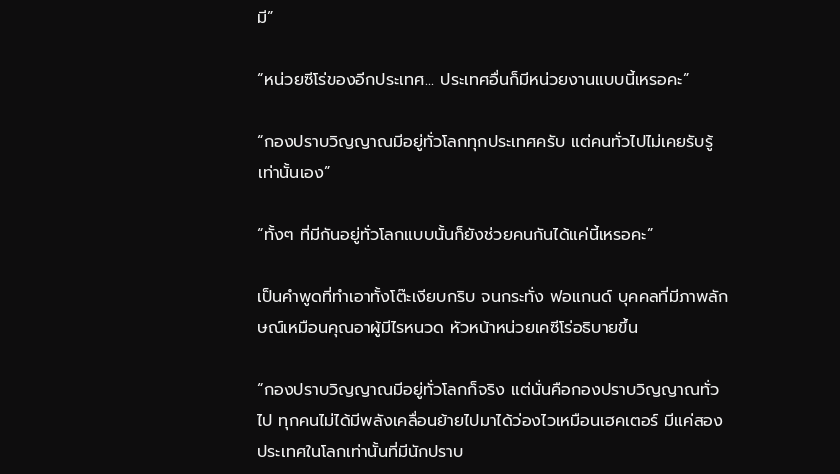มี”

“หน่วยซีโร่ของอีกประเทศ... ประเทศอื่นก็มีหน่วยงานแบบนี้เหรอคะ”

“กองปราบวิญญาณมีอยู่ทั่วโลกทุกประเทศครับ แต่คนทั่วไปไม่เคยรับรู้เท่านั้นเอง”

“ทั้งๆ ที่มีกันอยู่ทั่วโลกแบบนั้นก็ยังช่วยคนกันได้แค่นี้เหรอคะ”

เป็นคำพูดที่ทำเอาทั้งโต๊ะเงียบกริบ จนกระทั่ง ฟอแกนด์ บุคคลที่มีภาพลักษณ์เหมือนคุณอาผู้มีไรหนวด หัวหน้าหน่วยเคซีโร่อธิบายขึ้น

“กองปราบวิญญาณมีอยู่ทั่วโลกก็จริง แต่นั่นคือกองปราบวิญญาณทั่วไป ทุกคนไม่ได้มีพลังเคลื่อนย้ายไปมาได้ว่องไวเหมือนเฮคเตอร์ มีแค่สองประเทศในโลกเท่านั้นที่มีนักปราบ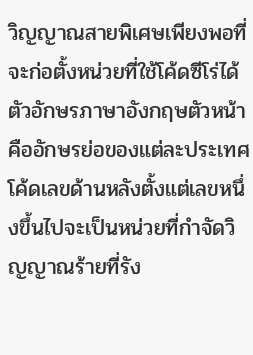วิญญาณสายพิเศษเพียงพอที่จะก่อตั้งหน่วยที่ใช้โค้ดซีโร่ได้ ตัวอักษรภาษาอังกฤษตัวหน้าคืออักษรย่อของแต่ละประเทศ โค้ดเลขด้านหลังตั้งแต่เลขหนึ่งขึ้นไปจะเป็นหน่วยที่กำจัดวิญญาณร้ายที่รัง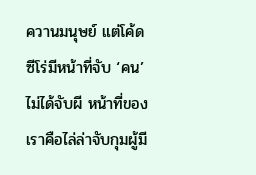ควานมนุษย์ แต่โค้ดซีโร่มีหน้าที่จับ ‘คน’ ไม่ได้จับผี หน้าที่ของเราคือไล่ล่าจับกุมผู้มี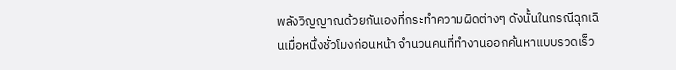พลังวิญญาณด้วยกันเองที่กระทำความผิดต่างๆ ดังนั้นในกรณีฉุกเฉินเมื่อหนึ่งชั่วโมงก่อนหน้า จำนวนคนที่ทำงานออกค้นหาแบบรวดเร็ว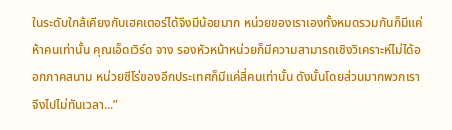ในระดับใกล้เคียงกับเฮคเตอร์ได้จึงมีน้อยมาก หน่วยของเราเองทั้งหมดรวมกันก็มีแค่ห้าคนเท่านั้น คุณเอ็ดเวิร์ด จาง รองหัวหน้าหน่วยก็มีความสามารถเชิงวิเคราะห์ไม่ได้ออกภาคสนาม หน่วยซีโร่ของอีกประเทศก็มีแค่สี่คนเท่านั้น ดังนั้นโดยส่วนมากพวกเราจึงไปไม่ทันเวลา...”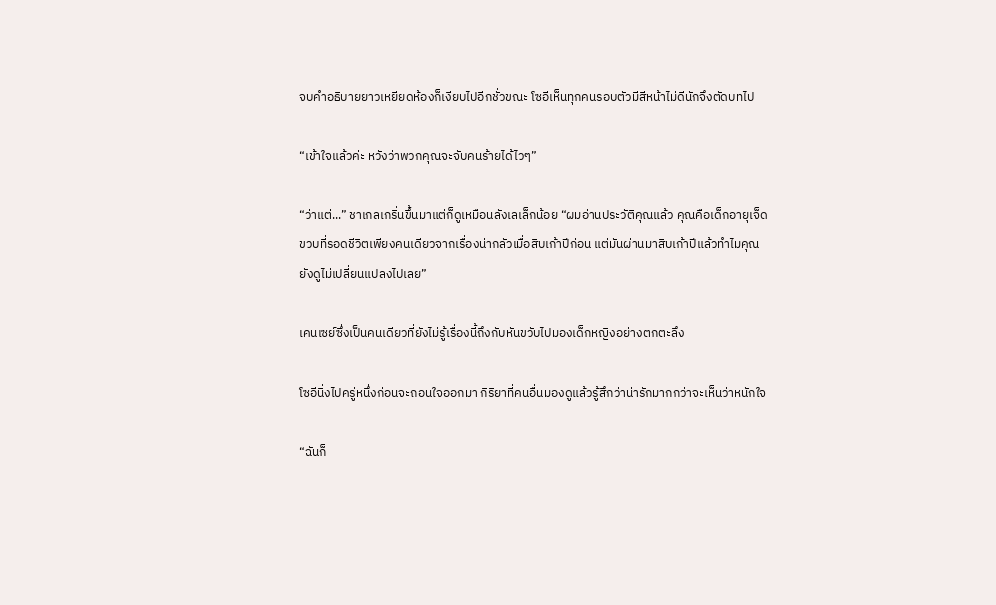จบคำอธิบายยาวเหยียดห้องก็เงียบไปอีกชั่วขณะ โซอีเห็นทุกคนรอบตัวมีสีหน้าไม่ดีนักจึงตัดบทไป

“เข้าใจแล้วค่ะ หวังว่าพวกคุณจะจับคนร้ายได้ไวๆ”

“ว่าแต่...” ชาเกลเกริ่นขึ้นมาแต่ก็ดูเหมือนลังเลเล็กน้อย “ผมอ่านประวัติคุณแล้ว คุณคือเด็กอายุเจ็ดขวบที่รอดชีวิตเพียงคนเดียวจากเรื่องน่ากลัวเมื่อสิบเก้าปีก่อน แต่มันผ่านมาสิบเก้าปีแล้วทำไมคุณยังดูไม่เปลี่ยนแปลงไปเลย”

เคนเซย์ซึ่งเป็นคนเดียวที่ยังไม่รู้เรื่องนี้ถึงกับหันขวับไปมองเด็กหญิงอย่างตกตะลึง

โซอีนิ่งไปครู่หนึ่งก่อนจะถอนใจออกมา กิริยาที่คนอื่นมองดูแล้วรู้สึกว่าน่ารักมากกว่าจะเห็นว่าหนักใจ

“ฉันก็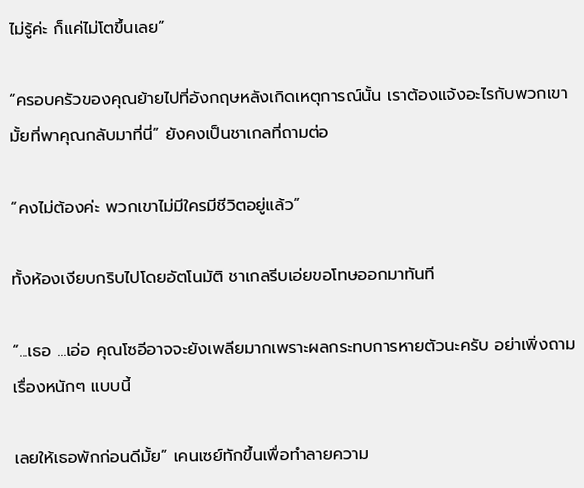ไม่รู้ค่ะ ก็แค่ไม่โตขึ้นเลย”

“ครอบครัวของคุณย้ายไปที่อังกฤษหลังเกิดเหตุการณ์นั้น เราต้องแจ้งอะไรกับพวกเขามั้ยที่พาคุณกลับมาที่นี่” ยังคงเป็นชาเกลที่ถามต่อ

“คงไม่ต้องค่ะ พวกเขาไม่มีใครมีชีวิตอยู่แล้ว”

ทั้งห้องเงียบกริบไปโดยอัตโนมัติ ชาเกลรีบเอ่ยขอโทษออกมาทันที

“...เธอ ...เอ่อ คุณโซอีอาจจะยังเพลียมากเพราะผลกระทบการหายตัวนะครับ อย่าเพิ่งถามเรื่องหนักๆ แบบนี้

เลยให้เธอพักก่อนดีมั้ย” เคนเซย์ทักขึ้นเพื่อทำลายความ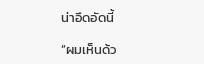น่าอึดอัดนี้

“ผมเห็นด้ว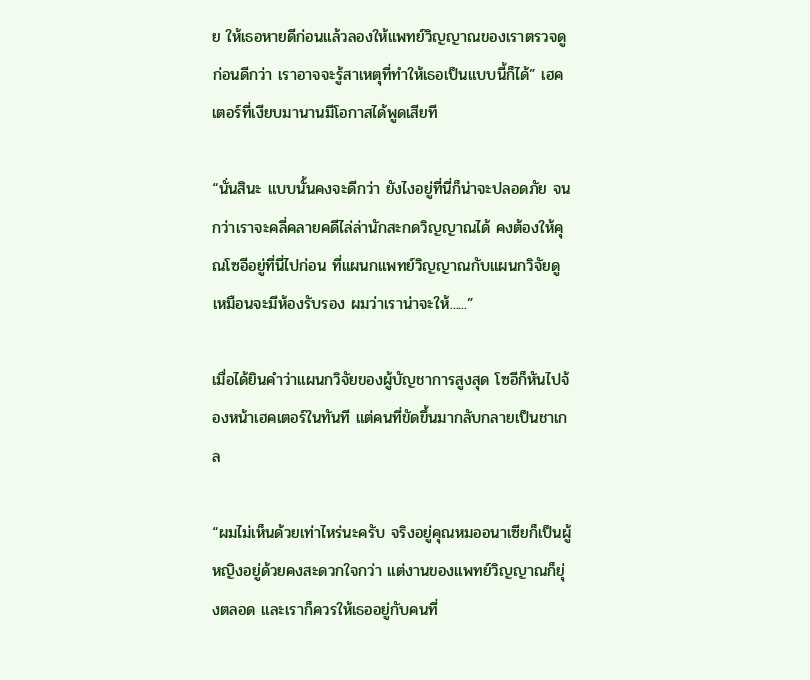ย ให้เธอหายดีก่อนแล้วลองให้แพทย์วิญญาณของเราตรวจดูก่อนดีกว่า เราอาจจะรู้สาเหตุที่ทำให้เธอเป็นแบบนี้ก็ได้” เฮคเตอร์ที่เงียบมานานมีโอกาสได้พูดเสียที

“นั่นสินะ แบบนั้นคงจะดีกว่า ยังไงอยู่ที่นี่ก็น่าจะปลอดภัย จนกว่าเราจะคลี่คลายคดีไล่ล่านักสะกดวิญญาณได้ คงต้องให้คุณโซอีอยู่ที่นี่ไปก่อน ที่แผนกแพทย์วิญญาณกับแผนกวิจัยดูเหมือนจะมีห้องรับรอง ผมว่าเราน่าจะให้......”

เมื่อได้ยินคำว่าแผนกวิจัยของผู้บัญชาการสูงสุด โซอีก็หันไปจ้องหน้าเฮคเตอร์ในทันที แต่คนที่ขัดขึ้นมากลับกลายเป็นชาเกล

“ผมไม่เห็นด้วยเท่าไหร่นะครับ จริงอยู่คุณหมออนาเซียก็เป็นผู้หญิงอยู่ด้วยคงสะดวกใจกว่า แต่งานของแพทย์วิญญาณก็ยุ่งตลอด และเราก็ควรให้เธออยู่กับคนที่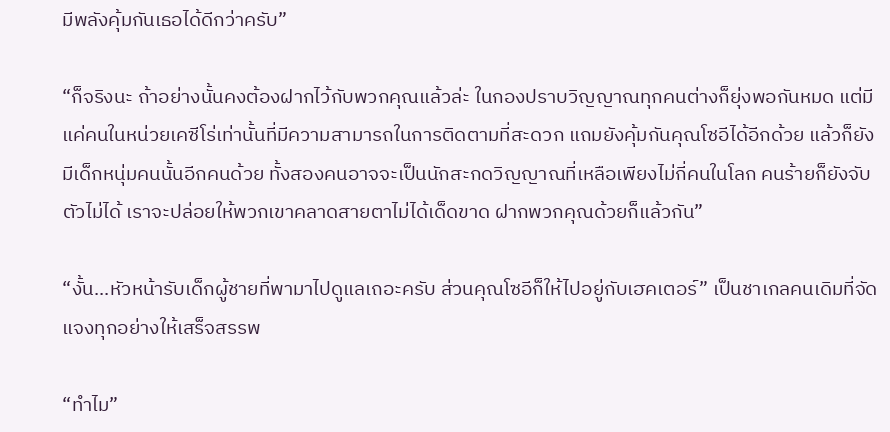มีพลังคุ้มกันเธอได้ดีกว่าครับ”

“ก็จริงนะ ถ้าอย่างนั้นคงต้องฝากไว้กับพวกคุณแล้วล่ะ ในกองปราบวิญญาณทุกคนต่างก็ยุ่งพอกันหมด แต่มีแค่คนในหน่วยเคซีโร่เท่านั้นที่มีความสามารถในการติดตามที่สะดวก แถมยังคุ้มกันคุณโซอีได้อีกด้วย แล้วก็ยังมีเด็กหนุ่มคนนั้นอีกคนด้วย ทั้งสองคนอาจจะเป็นนักสะกดวิญญาณที่เหลือเพียงไม่กี่คนในโลก คนร้ายก็ยังจับตัวไม่ได้ เราจะปล่อยให้พวกเขาคลาดสายตาไม่ได้เด็ดขาด ฝากพวกคุณด้วยก็แล้วกัน”

“งั้น...หัวหน้ารับเด็กผู้ชายที่พามาไปดูแลเถอะครับ ส่วนคุณโซอีก็ให้ไปอยู่กับเฮคเตอร์” เป็นชาเกลคนเดิมที่จัดแจงทุกอย่างให้เสร็จสรรพ

“ทำไม”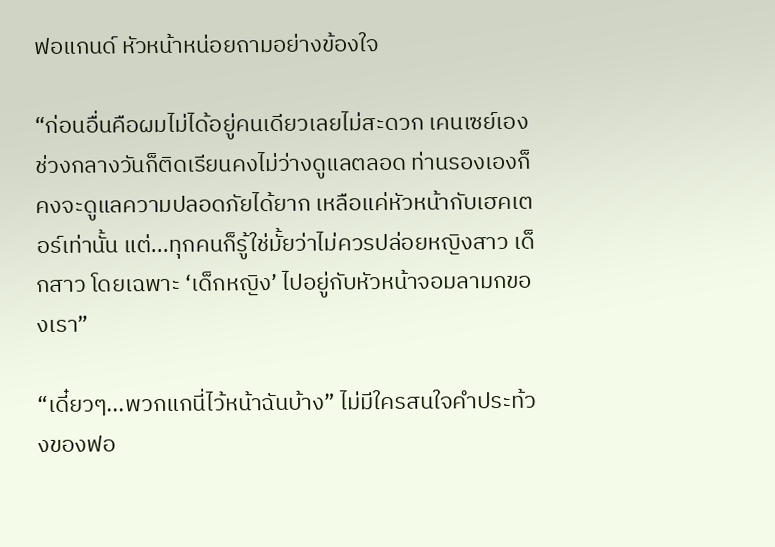ฟอแกนด์ หัวหน้าหน่อยถามอย่างข้องใจ

“ก่อนอื่นคือผมไม่ได้อยู่คนเดียวเลยไม่สะดวก เคนเซย์เองช่วงกลางวันก็ติดเรียนคงไม่ว่างดูแลตลอด ท่านรองเองก็คงจะดูแลความปลอดภัยได้ยาก เหลือแค่หัวหน้ากับเฮคเตอร์เท่านั้น แต่...ทุกคนก็รู้ใช่มั้ยว่าไม่ควรปล่อยหญิงสาว เด็กสาว โดยเฉพาะ ‘เด็กหญิง’ ไปอยู่กับหัวหน้าจอมลามกของเรา”

“เดี๋ยวๆ...พวกแกนี่ไว้หน้าฉันบ้าง” ไม่มีใครสนใจคำประท้วงของฟอ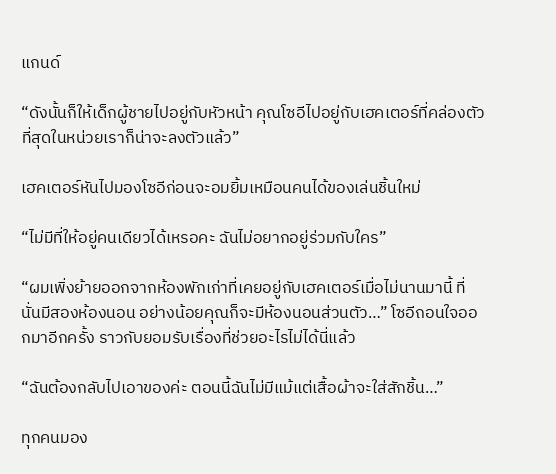แกนด์

“ดังนั้นก็ให้เด็กผู้ชายไปอยู่กับหัวหน้า คุณโซอีไปอยู่กับเฮคเตอร์ที่คล่องตัวที่สุดในหน่วยเราก็น่าจะลงตัวแล้ว”

เฮคเตอร์หันไปมองโซอีก่อนจะอมยิ้มเหมือนคนได้ของเล่นชิ้นใหม่

“ไม่มีที่ให้อยู่คนเดียวได้เหรอคะ ฉันไม่อยากอยู่ร่วมกับใคร”

“ผมเพิ่งย้ายออกจากห้องพักเก่าที่เคยอยู่กับเฮคเตอร์เมื่อไม่นานมานี้ ที่นั่นมีสองห้องนอน อย่างน้อยคุณก็จะมีห้องนอนส่วนตัว…” โซอีถอนใจออกมาอีกครั้ง ราวกับยอมรับเรื่องที่ช่วยอะไรไม่ได้นี่แล้ว

“ฉันต้องกลับไปเอาของค่ะ ตอนนี้ฉันไม่มีแม้แต่เสื้อผ้าจะใส่สักชิ้น…”

ทุกคนมอง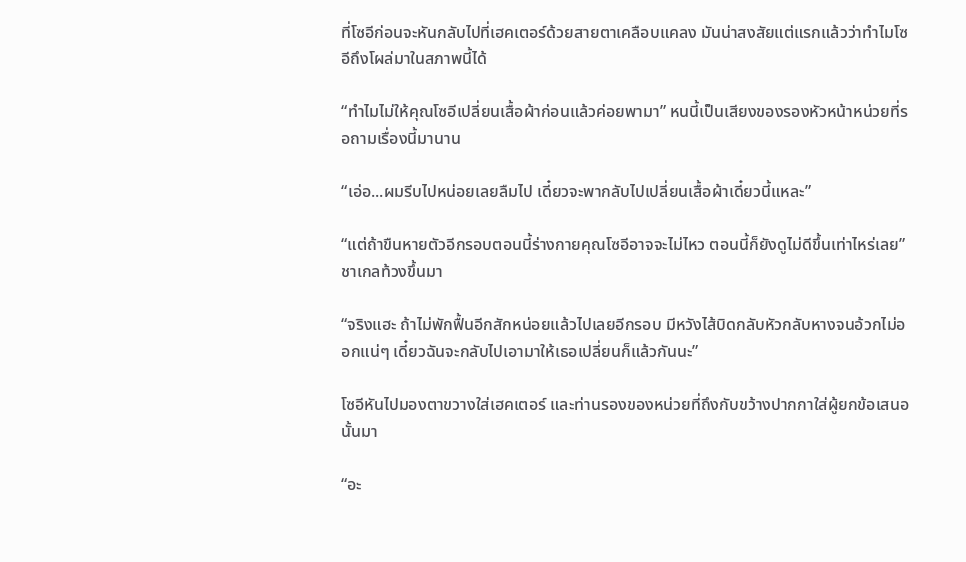ที่โซอีก่อนจะหันกลับไปที่เฮคเตอร์ด้วยสายตาเคลือบแคลง มันน่าสงสัยแต่แรกแล้วว่าทำไมโซอีถึงโผล่มาในสภาพนี้ได้

“ทำไมไม่ให้คุณโซอีเปลี่ยนเสื้อผ้าก่อนแล้วค่อยพามา” หนนี้เป็นเสียงของรองหัวหน้าหน่วยที่รอถามเรื่องนี้มานาน

“เอ่อ...ผมรีบไปหน่อยเลยลืมไป เดี๋ยวจะพากลับไปเปลี่ยนเสื้อผ้าเดี๋ยวนี้แหละ”

“แต่ถ้าขืนหายตัวอีกรอบตอนนี้ร่างกายคุณโซอีอาจจะไม่ไหว ตอนนี้ก็ยังดูไม่ดีขึ้นเท่าไหร่เลย” ชาเกลท้วงขึ้นมา

“จริงแฮะ ถ้าไม่พักฟื้นอีกสักหน่อยแล้วไปเลยอีกรอบ มีหวังไส้บิดกลับหัวกลับหางจนอ้วกไม่ออกแน่ๆ เดี๋ยวฉันจะกลับไปเอามาให้เธอเปลี่ยนก็แล้วกันนะ”

โซอีหันไปมองตาขวางใส่เฮคเตอร์ และท่านรองของหน่วยที่ถึงกับขว้างปากกาใส่ผู้ยกข้อเสนอนั้นมา

“อะ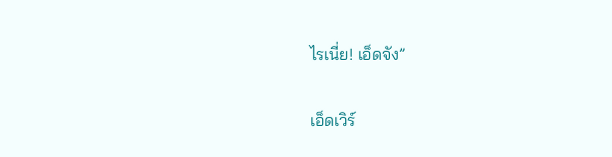ไรเนี่ย! เอ็ดจัง”

เอ็ดเวิร์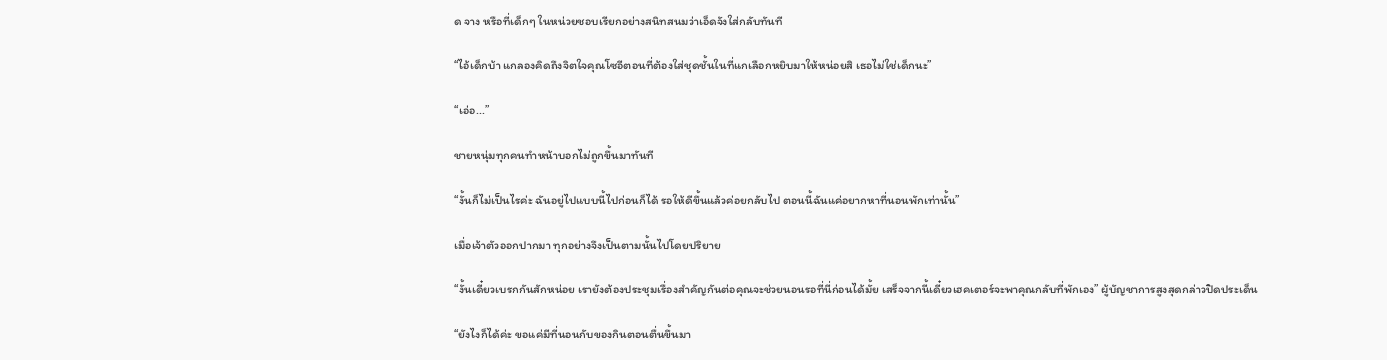ด จาง หรือที่เด็กๆ ในหน่วยชอบเรียกอย่างสนิทสนมว่าเอ็ดจังใส่กลับทันที

“ไอ้เด็กบ้า แกลองคิดถึงจิตใจคุณโซอีตอนที่ต้องใส่ชุดชั้นในที่แกเลือกหยิบมาให้หน่อยสิ เธอไม่ใช่เด็กนะ”

“เอ่อ...”

ชายหนุ่มทุกคนทำหน้าบอกไม่ถูกขึ้นมาทันที

“งั้นก็ไม่เป็นไรค่ะ ฉันอยู่ไปแบบนี้ไปก่อนก็ได้ รอให้ดีขึ้นแล้วค่อยกลับไป ตอนนี้ฉันแค่อยากหาที่นอนพักเท่านั้น”

เมื่อเจ้าตัวออกปากมา ทุกอย่างจึงเป็นตามนั้นไปโดยปริยาย

“งั้นเดี๋ยวเบรกกันสักหน่อย เรายังต้องประชุมเรื่องสำคัญกันต่อคุณจะช่วยนอนรอที่นี่ก่อนได้มั้ย เสร็จจากนี้เดี๋ยวเฮคเตอร์จะพาคุณกลับที่พักเอง” ผู้บัญชาการสูงสุดกล่าวปิดประเด็น

“ยังไงก็ได้ค่ะ ขอแค่มีที่นอนกับของกินตอนตื่นขึ้นมา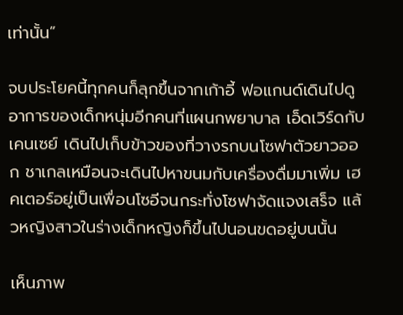เท่านั้น”

จบประโยคนี้ทุกคนก็ลุกขึ้นจากเก้าอี้ ฟอแกนด์เดินไปดูอาการของเด็กหนุ่มอีกคนที่แผนกพยาบาล เอ็ดเวิร์ดกับเคนเซย์ เดินไปเก็บข้าวของที่วางรกบนโซฟาตัวยาวออก ชาเกลเหมือนจะเดินไปหาขนมกับเครื่องดื่มมาเพิ่ม เฮคเตอร์อยู่เป็นเพื่อนโซอีจนกระทั่งโซฟาจัดแจงเสร็จ แล้วหญิงสาวในร่างเด็กหญิงก็ขึ้นไปนอนขดอยู่บนนั้น

เห็นภาพ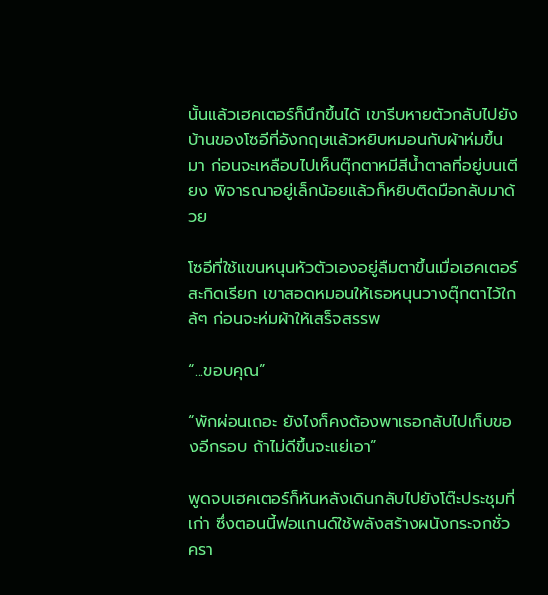นั้นแล้วเฮคเตอร์ก็นึกขึ้นได้ เขารีบหายตัวกลับไปยังบ้านของโซอีที่อังกฤษแล้วหยิบหมอนกับผ้าห่มขึ้นมา ก่อนจะเหลือบไปเห็นตุ๊กตาหมีสีน้ำตาลที่อยู่บนเตียง พิจารณาอยู่เล็กน้อยแล้วก็หยิบติดมือกลับมาด้วย

โซอีที่ใช้แขนหนุนหัวตัวเองอยู่ลืมตาขึ้นเมื่อเฮคเตอร์สะกิดเรียก เขาสอดหมอนให้เธอหนุนวางตุ๊กตาไว้ใกล้ๆ ก่อนจะห่มผ้าให้เสร็จสรรพ

“...ขอบคุณ”

“พักผ่อนเถอะ ยังไงก็คงต้องพาเธอกลับไปเก็บของอีกรอบ ถ้าไม่ดีขึ้นจะแย่เอา”

พูดจบเฮคเตอร์ก็หันหลังเดินกลับไปยังโต๊ะประชุมที่เก่า ซึ่งตอนนี้ฟอแกนด์ใช้พลังสร้างผนังกระจกชั่วครา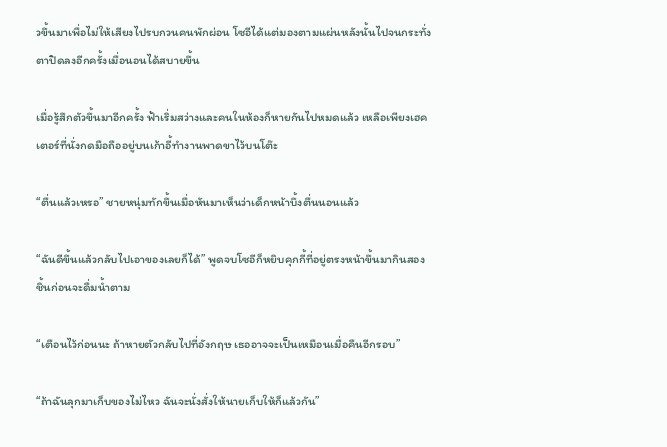วขึ้นมาเพื่อไม่ให้เสียงไปรบกวนคนพักผ่อน โซอีได้แต่มองตามแผ่นหลังนั้นไปจนกระทั่งตาปิดลงอีกครั้งเมื่อนอนได้สบายขึ้น

เมื่อรู้สึกตัวขึ้นมาอีกครั้ง ฟ้าเริ่มสว่างและคนในห้องก็หายกันไปหมดแล้ว เหลือเพียงเฮคเตอร์ที่นั่งกดมือถืออยู่บนเก้าอี้ทำงานพาดขาไว้บนโต๊ะ

“ตื่นแล้วเหรอ” ชายหนุ่มทักขึ้นเมื่อหันมาเห็นว่าเด็กหน้าบึ้งตื่นนอนแล้ว

“ฉันดีขึ้นแล้วกลับไปเอาของเลยก็ได้” พูดจบโซอีก็หยิบคุกกี้ที่อยู่ตรงหน้าขึ้นมากินสองชิ้นก่อนจะดื่มน้ำตาม

“เตือนไว้ก่อนนะ ถ้าหายตัวกลับไปที่อังกฤษ เธออาจจะเป็นเหมือนเมื่อคืนอีกรอบ”

“ถ้าฉันลุกมาเก็บของไม่ไหว ฉันจะนั่งสั่งให้นายเก็บให้ก็แล้วกัน”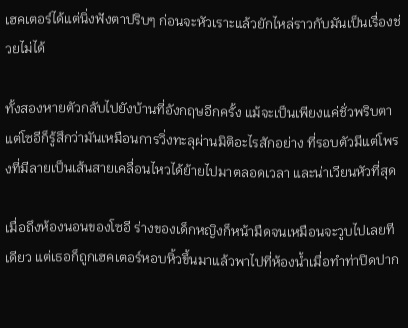เฮคเตอร์ได้แต่นิ่งฟังตาปริบๆ ก่อนจะหัวเราะแล้วยักไหล่ราวกับมันเป็นเรื่องช่วยไม่ได้

ทั้งสองหายตัวกลับไปยังบ้านที่อังกฤษอีกครั้ง แม้จะเป็นเพียงแค่ชั่วพริบตาแต่โซอีก็รู้สึกว่ามันเหมือนการวิ่งทะลุผ่านมิติอะไรสักอย่าง ที่รอบตัวมีแต่โพรงที่มีลายเป็นเส้นสายเคลื่อนไหวได้ย้ายไปมาตลอดเวลา และน่าเวียนหัวที่สุด

เมื่อถึงห้องนอนของโซอี ร่างของเด็กหญิงก็หน้ามืดจนเหมือนจะวูบไปเลยทีเดียว แต่เธอก็ถูกเฮคเตอร์หอบหิ้วขึ้นมาแล้วพาไปที่ห้องน้ำเมื่อทำท่าปิดปาก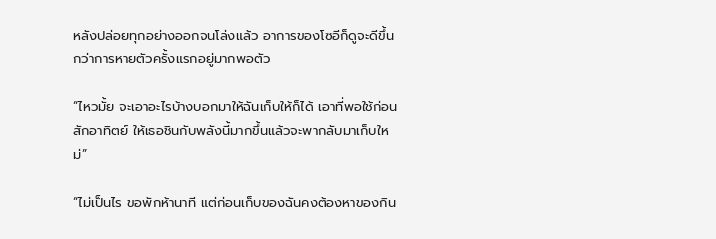หลังปล่อยทุกอย่างออกจนโล่งแล้ว อาการของโซอีก็ดูจะดีขึ้นกว่าการหายตัวครั้งแรกอยู่มากพอตัว

“ไหวมั้ย จะเอาอะไรบ้างบอกมาให้ฉันเก็บให้ก็ได้ เอาที่พอใช้ก่อนสักอาทิตย์ ให้เธอชินกับพลังนี้มากขึ้นแล้วจะพากลับมาเก็บใหม่”

“ไม่เป็นไร ขอพักห้านาที แต่ก่อนเก็บของฉันคงต้องหาของกิน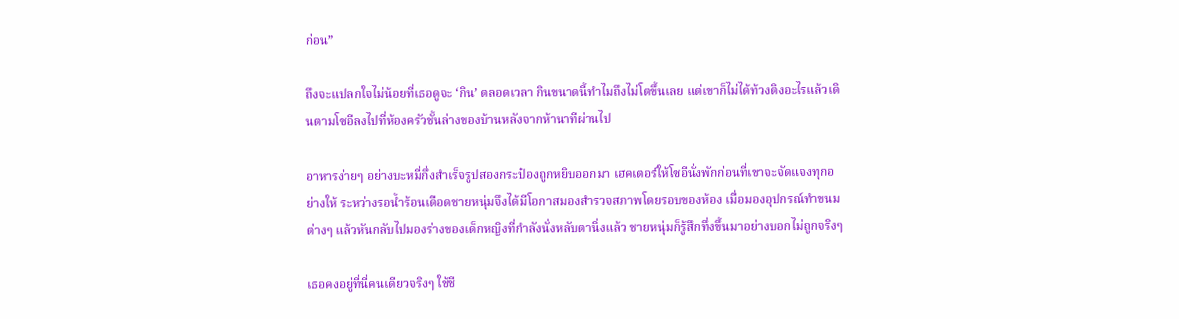ก่อน”

ถึงจะแปลกใจไม่น้อยที่เธอดูจะ ‘กิน’ ตลอดเวลา กินขนาดนี้ทำไมถึงไม่โตขึ้นเลย แต่เขาก็ไม่ได้ท้วงติงอะไรแล้วเดินตามโซอีลงไปที่ห้องครัวชั้นล่างของบ้านหลังจากห้านาทีผ่านไป

อาหารง่ายๆ อย่างบะหมี่กึ่งสำเร็จรูปสองกระป๋องถูกหยิบออกมา เฮคเตอร์ให้โซอีนั่งพักก่อนที่เขาจะจัดแจงทุกอย่างให้ ระหว่างรอน้ำร้อนเดือดชายหนุ่มจึงได้มีโอกาสมองสำรวจสภาพโดยรอบของห้อง เมื่อมองอุปกรณ์ทำขนมต่างๆ แล้วหันกลับไปมองร่างของเด็กหญิงที่กำลังนั่งหลับตานิ่งแล้ว ชายหนุ่มก็รู้สึกทึ่งขึ้นมาอย่างบอกไม่ถูกจริงๆ

เธอคงอยู่ที่นี่คนเดียวจริงๆ ใช้ชี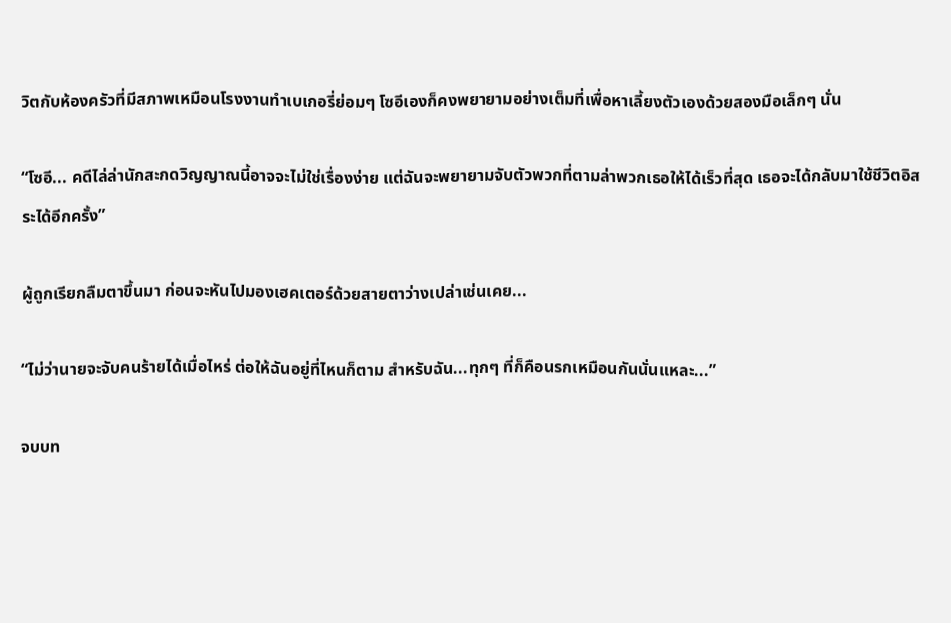วิตกับห้องครัวที่มีสภาพเหมือนโรงงานทำเบเกอรี่ย่อมๆ โซอีเองก็คงพยายามอย่างเต็มที่เพื่อหาเลี้ยงตัวเองด้วยสองมือเล็กๆ นั่น

“โซอี... คดีไล่ล่านักสะกดวิญญาณนี้อาจจะไม่ใช่เรื่องง่าย แต่ฉันจะพยายามจับตัวพวกที่ตามล่าพวกเธอให้ได้เร็วที่สุด เธอจะได้กลับมาใช้ชีวิตอิสระได้อีกครั้ง”

ผู้ถูกเรียกลืมตาขึ้นมา ก่อนจะหันไปมองเฮคเตอร์ด้วยสายตาว่างเปล่าเช่นเคย...

“ไม่ว่านายจะจับคนร้ายได้เมื่อไหร่ ต่อให้ฉันอยู่ที่ไหนก็ตาม สำหรับฉัน...ทุกๆ ที่ก็คือนรกเหมือนกันนั่นแหละ...”

จบบท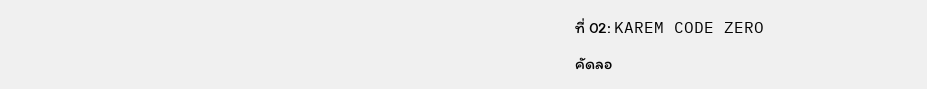ที่ 02: KAREM CODE ZERO

คัดลอ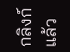กลิงก์แล้ว